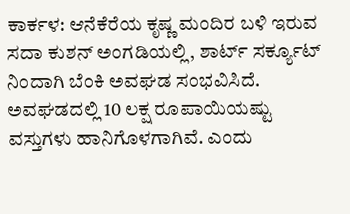ಕಾರ್ಕಳ: ಆನೆಕೆರೆಯ ಕೃಷ್ಣ ಮಂದಿರ ಬಳಿ ಇರುವ ಸದಾ ಕುಶನ್ ಅಂಗಡಿಯಲ್ಲಿ, ಶಾರ್ಟ್ ಸರ್ಕ್ಯೂಟ್ ನಿಂದಾಗಿ ಬೆಂಕಿ ಅವಘಡ ಸಂಭವಿಸಿದೆ.
ಅವಘಡದಲ್ಲಿ 10 ಲಕ್ಷ ರೂಪಾಯಿಯಷ್ಟು ವಸ್ತುಗಳು ಹಾನಿಗೊಳಗಾಗಿವೆ. ಎಂದು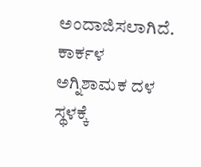ಅಂದಾಜಿಸಲಾಗಿದೆ. ಕಾರ್ಕಳ ಅಗ್ನಿಶಾಮಕ ದಳ ಸ್ಥಳಕ್ಕೆ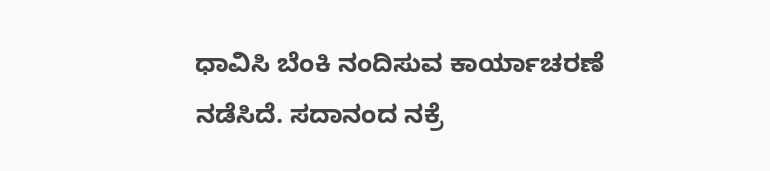ಧಾವಿಸಿ ಬೆಂಕಿ ನಂದಿಸುವ ಕಾರ್ಯಾಚರಣೆ ನಡೆಸಿದೆ. ಸದಾನಂದ ನಕ್ರೆ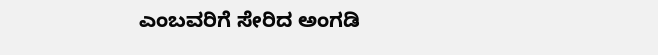ಎಂಬವರಿಗೆ ಸೇರಿದ ಅಂಗಡಿ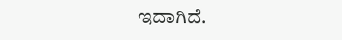ಇದಾಗಿದೆ.